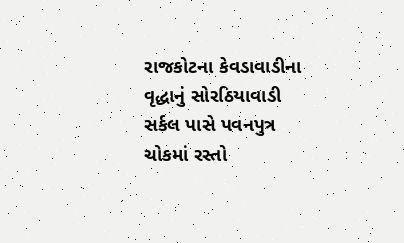રાજકોટના કેવડાવાડીના વૃદ્ધાનું સોરઠિયાવાડી સર્કલ પાસે પવનપુત્ર ચોકમાં રસ્તો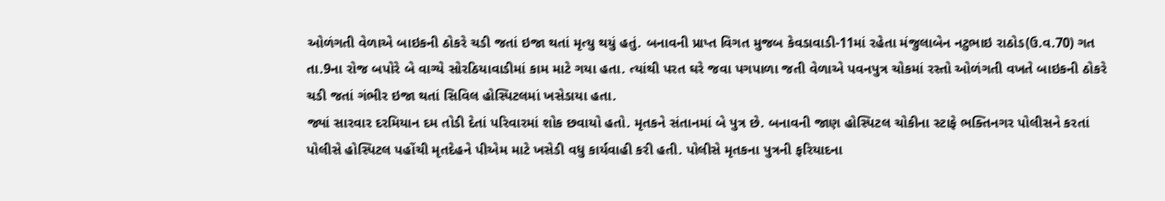ઓળંગતી વેળાએ બાઇકની ઠોકરે ચડી જતાં ઇજા થતાં મૃત્યુ થયું હતું. બનાવની પ્રાપ્ત વિગત મુજબ કેવડાવાડી-11માં રહેતા મંજુલાબેન નટુભાઇ રાઠોડ(ઉ.વ.70) ગત તા.9ના રોજ બપોરે બે વાગ્યે સોરઠિયાવાડીમાં કામ માટે ગયા હતા. ત્યાંથી પરત ઘરે જવા પગપાળા જતી વેળાએ પવનપુત્ર ચોકમાં રસ્તો ઓળંગતી વખતે બાઇકની ઠોકરે ચડી જતાં ગંભીર ઇજા થતાં સિવિલ હોસ્પિટલમાં ખસેડાયા હતા.
જ્યાં સારવાર દરમિયાન દમ તોડી દેતાં પરિવારમાં શોક છવાયો હતો. મૃતકને સંતાનમાં બે પુત્ર છે. બનાવની જાણ હોસ્પિટલ ચોકીના સ્ટાફે ભક્તિનગર પોલીસને કરતાં પોલીસે હોસ્પિટલ પહોંચી મૃતદેહને પીએમ માટે ખસેડી વધુ કાર્યવાહી કરી હતી. પોલીસે મૃતકના પુત્રની ફરિયાદના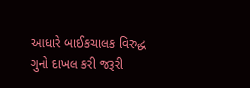આધારે બાઈકચાલક વિરુદ્ધ ગુનો દાખલ કરી જરૂરી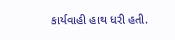કાર્યવાહી હાથ ધરી હતી.